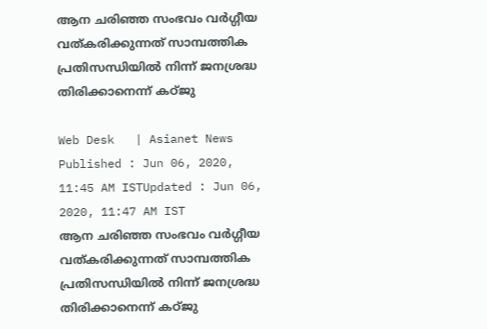ആന ചരിഞ്ഞ സംഭവം വര്‍ഗ്ഗീയ വത്കരിക്കുന്നത് സാമ്പത്തിക പ്രതിസന്ധിയില്‍ നിന്ന് ജനശ്രദ്ധ തിരിക്കാനെന്ന് കഠ്ജു

Web Desk   | Asianet News
Published : Jun 06, 2020, 11:45 AM ISTUpdated : Jun 06, 2020, 11:47 AM IST
ആന ചരിഞ്ഞ സംഭവം വര്‍ഗ്ഗീയ വത്കരിക്കുന്നത് സാമ്പത്തിക പ്രതിസന്ധിയില്‍ നിന്ന് ജനശ്രദ്ധ തിരിക്കാനെന്ന് കഠ്ജു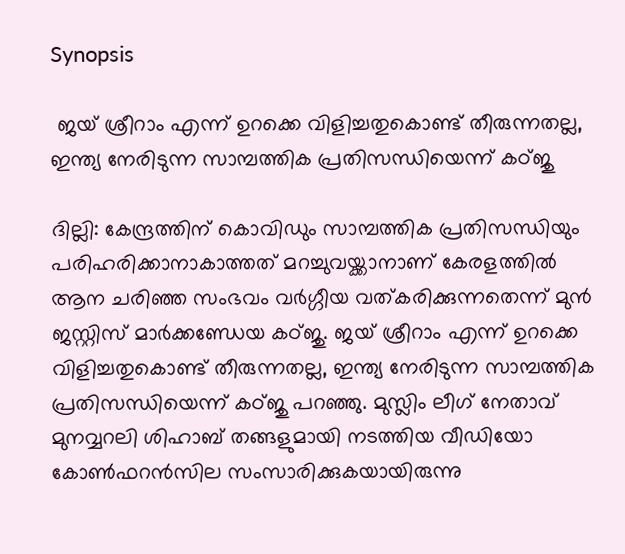Synopsis

 ജയ് ശ്രീറാം എന്ന് ഉറക്കെ വിളിച്ചതുകൊണ്ട് തീരുന്നതല്ല, ഇന്ത്യ നേരിടുന്ന സാമ്പത്തിക പ്രതിസന്ധിയെന്ന് കഠ്ജു

ദില്ലി: കേന്ദ്രത്തിന് കൊവിഡും സാമ്പത്തിക പ്രതിസന്ധിയും പരിഹരിക്കാനാകാത്തത് മറച്ചുവയ്ക്കാനാണ് കേരളത്തില്‍ ആന ചരിഞ്ഞ സംഭവം വര്‍ഗ്ഗീയ വത്കരിക്കുന്നതെന്ന് മുന്‍ ജസ്റ്റിസ് മാര്‍ക്കണ്ഡേയ കഠ്ജു. ജയ് ശ്രീറാം എന്ന് ഉറക്കെ വിളിച്ചതുകൊണ്ട് തീരുന്നതല്ല, ഇന്ത്യ നേരിടുന്ന സാമ്പത്തിക പ്രതിസന്ധിയെന്ന് കഠ്ജു പറഞ്ഞു. മുസ്ലിം ലീഗ് നേതാവ് മുനവ്വറലി ശിഹാബ് തങ്ങളുമായി നടത്തിയ വീഡിയോ കോണ്‍ഫറന്‍സില‍ സംസാരിക്കുകയായിരുന്നു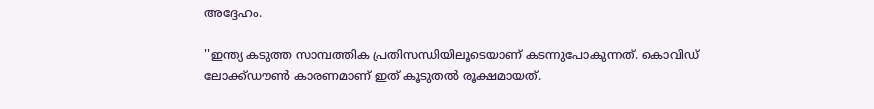അദ്ദേഹം.

''ഇന്ത്യ കടുത്ത സാമ്പത്തിക പ്രതിസന്ധിയിലൂടെയാണ് കടന്നുപോകുന്നത്. കൊവിഡ് ലോക്ക്ഡൗണ്‍ കാരണമാണ് ഇത് കൂടുതല്‍ രൂക്ഷമായത്.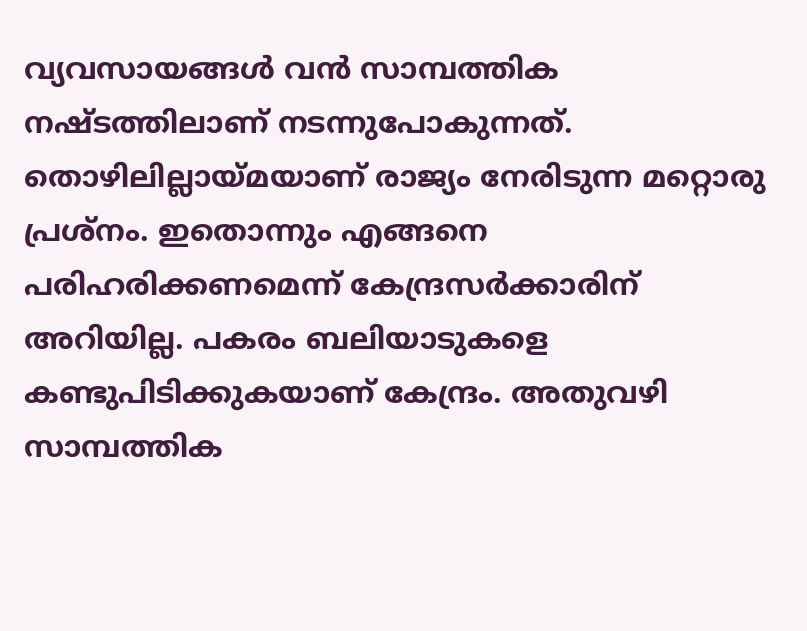വ്യവസായങ്ങള്‍ വന്‍ സാമ്പത്തിക നഷ്ടത്തിലാണ് നടന്നുപോകുന്നത്. തൊഴിലില്ലായ്മയാണ് രാജ്യം നേരിടുന്ന മറ്റൊരു പ്രശ്നം. ഇതൊന്നും എങ്ങനെ പരിഹരിക്കണമെന്ന് കേന്ദ്രസര്‍ക്കാരിന് അറിയില്ല. പകരം ബലിയാടുകളെ കണ്ടുപിടിക്കുകയാണ് കേന്ദ്രം. അതുവഴി സാമ്പത്തിക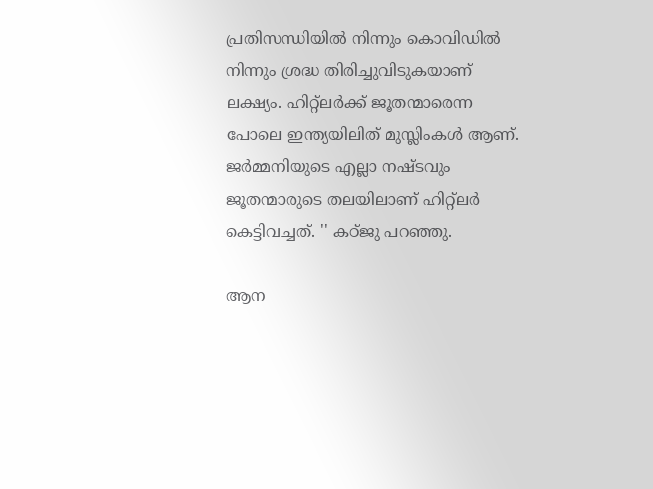പ്രതിസന്ധിയില്‍ നിന്നും കൊവിഡില്‍ നിന്നും ശ്രദ്ധ തിരിച്ചുവിടുകയാണ് ലക്ഷ്യം. ഹിറ്റ്ലര്‍ക്ക് ജൂതന്മാരെന്ന പോലെ ഇന്ത്യയിലിത് മുസ്ലിംകള്‍ ആണ്. ജര്‍മ്മനിയുടെ എല്ലാ നഷ്ടവും ജൂതന്മാരുടെ തലയിലാണ് ഹിറ്റ്ലര്‍ കെട്ടിവച്ചത്. '' കഠ്ജു പറഞ്ഞു.

ആന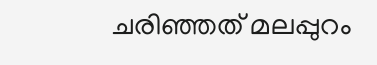ചരിഞ്ഞത് മലപ്പുറം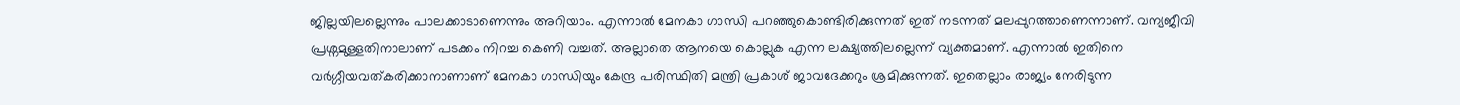ജില്ലയിലല്ലെന്നും പാലക്കാടാണെന്നും അറിയാം. എന്നാല്‍ മേനകാ ഗാന്ധി പറഞ്ഞുകൊണ്ടിരിക്കുന്നത് ഇത് നടന്നത് മലപ്പുറത്താണെന്നാണ്. വന്യജീവി പ്രശ്നമുള്ളതിനാലാണ് പടക്കം നിറച്ച കെണി വച്ചത്. അല്ലാതെ ആനയെ കൊല്ലുക എന്ന ലക്ഷ്യത്തിലല്ലെന്ന് വ്യക്തമാണ്. എന്നാല്‍ ഇതിനെ വര്‍ഗ്ഗീയവത്കരിക്കാനാണാണ് മേനകാ ഗാന്ധിയും കേന്ദ്ര പരിസ്ഥിതി മന്ത്രി പ്രകാശ് ജാവദേക്കറും ശ്രമിക്കുന്നത്. ഇതെല്ലാം രാജ്യം നേരിടുന്ന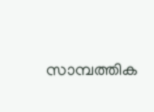സാമ്പത്തിക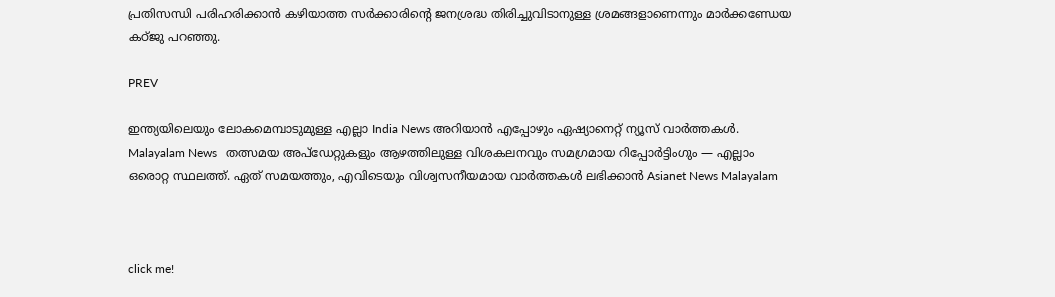പ്രതിസന്ധി പരിഹരിക്കാന്‍ കഴിയാത്ത സര്‍ക്കാരിന്‍റെ ജനശ്രദ്ധ തിരിച്ചുവിടാനുള്ള ശ്രമങ്ങളാണെന്നും മാര്‍ക്കണ്ഡേയ കഠ്ജു പറഞ്ഞു.

PREV

ഇന്ത്യയിലെയും ലോകമെമ്പാടുമുള്ള എല്ലാ India News അറിയാൻ എപ്പോഴും ഏഷ്യാനെറ്റ് ന്യൂസ് വാർത്തകൾ. Malayalam News   തത്സമയ അപ്‌ഡേറ്റുകളും ആഴത്തിലുള്ള വിശകലനവും സമഗ്രമായ റിപ്പോർട്ടിംഗും — എല്ലാം ഒരൊറ്റ സ്ഥലത്ത്. ഏത് സമയത്തും, എവിടെയും വിശ്വസനീയമായ വാർത്തകൾ ലഭിക്കാൻ Asianet News Malayalam



click me!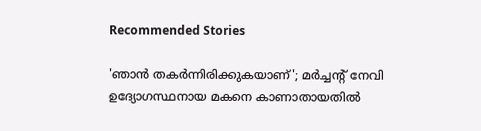Recommended Stories

'ഞാൻ തകർന്നിരിക്കുകയാണ്'; മർച്ചൻ്റ് നേവി ഉദ്യോഗസ്ഥനായ മകനെ കാണാതായതിൽ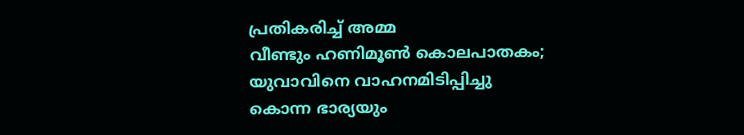പ്രതികരിച്ച് അമ്മ
വീണ്ടും ഹണിമൂൺ കൊലപാതകം; യുവാവിനെ വാഹനമിടിപ്പിച്ചു കൊന്ന ഭാര്യയും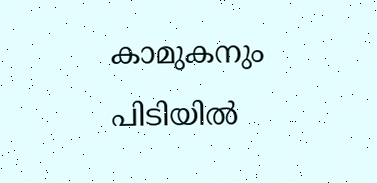കാമുകനും പിടിയിൽ